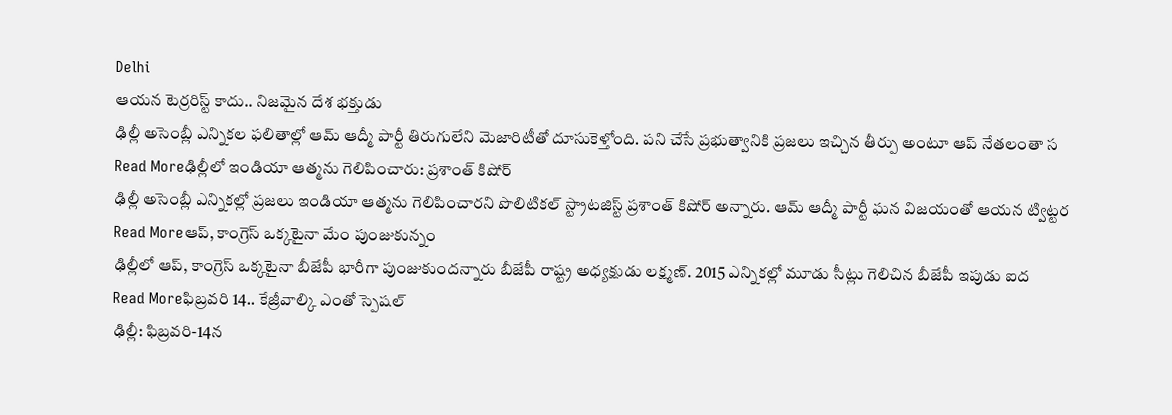Delhi
ఆయన టెర్రరిస్ట్ కాదు.. నిజమైన దేశ భక్తుడు
ఢిల్లీ అసెంబ్లీ ఎన్నికల ఫలితాల్లో ఆమ్ ఆద్మీ పార్టీ తిరుగులేని మెజారిటీతో దూసుకెళ్తోంది. పని చేసే ప్రభుత్వానికి ప్రజలు ఇచ్చిన తీర్పు అంటూ ఆప్ నేతలంతా స
Read Moreఢిల్లీలో ఇండియా ఆత్మను గెలిపించారు: ప్రశాంత్ కిషోర్
ఢిల్లీ అసెంబ్లీ ఎన్నికల్లో ప్రజలు ఇండియా ఆత్మను గెలిపించారని పొలిటికల్ స్ట్రాటజిస్ట్ ప్రశాంత్ కిషోర్ అన్నారు. ఆమ్ ఆద్మీ పార్టీ ఘన విజయంతో ఆయన ట్విట్టర
Read Moreఆప్, కాంగ్రెస్ ఒక్కటైనా మేం పుంజుకున్నం
ఢిల్లీలో ఆప్, కాంగ్రెస్ ఒక్కటైనా బీజేపీ భారీగా పుంజుకుందన్నారు బీజేపీ రాష్ట్ర అధ్యక్షుడు లక్ష్మణ్. 2015 ఎన్నికల్లో మూడు సీట్లు గెలిచిన బీజేపీ ఇపుడు ఐద
Read Moreఫిబ్రవరి 14.. కేజ్రీవాల్కి ఎంతో స్పెషల్
ఢిల్లీ: ఫిబ్రవరి-14న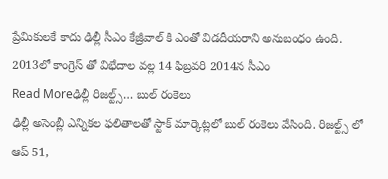ప్రేమికులకే కాదు ఢిల్లీ సీఎం కేజ్రీవాల్ కి ఎంతో విడదీయరాని అనుబంధం ఉంది. 2013లో కాంగ్రెస్ తో విభేదాల వల్ల 14 ఫిబ్రవరి 2014న సీఎం
Read Moreఢిల్లీ రిజల్ట్స్… బుల్ రంకెలు
ఢిల్లీ అసెంబ్లీ ఎన్నికల ఫలితాలతో స్టాక్ మార్కెట్లలో బుల్ రంకెలు వేసింది. రిజల్ట్స్ లో ఆప్ 51,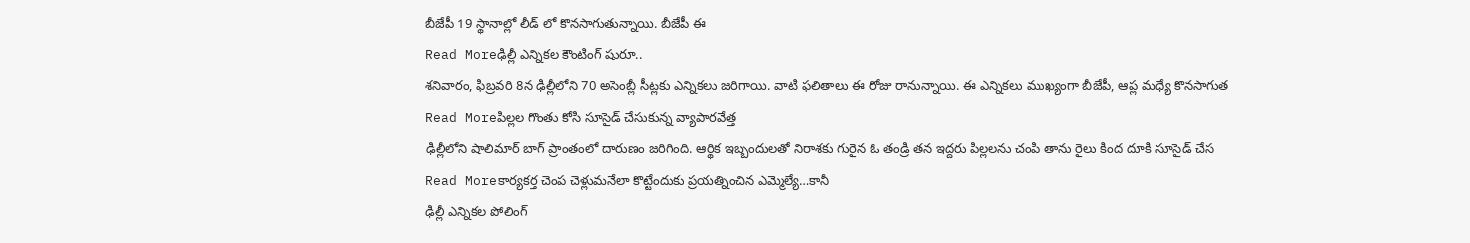బీజేపీ 19 స్థానాల్లో లీడ్ లో కొనసాగుతున్నాయి. బీజేపీ ఈ
Read Moreఢిల్లీ ఎన్నికల కౌంటింగ్ షురూ..
శనివారం, ఫిబ్రవరి 8న ఢిల్లీలోని 70 అసెంబ్లీ సీట్లకు ఎన్నికలు జరిగాయి. వాటి ఫలితాలు ఈ రోజు రానున్నాయి. ఈ ఎన్నికలు ముఖ్యంగా బీజేపీ, ఆప్ల మధ్యే కొనసాగుత
Read Moreపిల్లల గొంతు కోసి సూసైడ్ చేసుకున్న వ్యాపారవేత్త
ఢిల్లీలోని షాలిమార్ బాగ్ ప్రాంతంలో దారుణం జరిగింది. ఆర్థిక ఇబ్బందులతో నిరాశకు గురైన ఓ తండ్రి తన ఇద్దరు పిల్లలను చంపి తాను రైలు కింద దూకి సూసైడ్ చేస
Read Moreకార్యకర్త చెంప చెళ్లుమనేలా కొట్టేందుకు ప్రయత్నించిన ఎమ్మెల్యే…కానీ
ఢిల్లీ ఎన్నికల పోలింగ్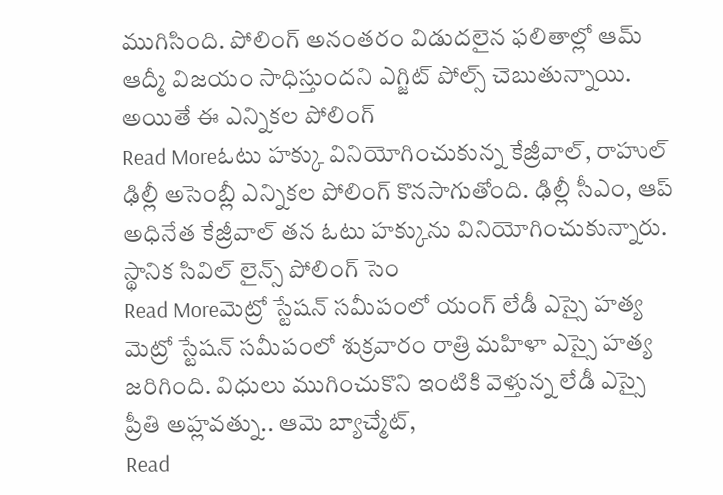ముగిసింది. పోలింగ్ అనంతరం విడుదలైన ఫలితాల్లో ఆమ్ ఆద్మీ విజయం సాధిస్తుందని ఎగ్జిట్ పోల్స్ చెబుతున్నాయి. అయితే ఈ ఎన్నికల పోలింగ్
Read Moreఓటు హక్కు వినియోగించుకున్న కేజ్రీవాల్, రాహుల్
ఢిల్లీ అసెంబ్లీ ఎన్నికల పోలింగ్ కొనసాగుతోంది. ఢిల్లీ సీఎం, ఆప్ అధినేత కేజ్రీవాల్ తన ఓటు హక్కును వినియోగించుకున్నారు. స్థానిక సివిల్ లైన్స్ పోలింగ్ సెం
Read Moreమెట్రో స్టేషన్ సమీపంలో యంగ్ లేడీ ఎస్సై హత్య
మెట్రో స్టేషన్ సమీపంలో శుక్రవారం రాత్రి మహిళా ఎస్సై హత్య జరిగింది. విధులు ముగించుకొని ఇంటికి వెళ్తున్న లేడీ ఎస్సై ప్రీతి అహ్లవత్ను.. ఆమె బ్యాచ్మేట్,
Read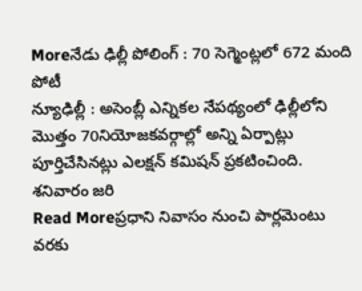Moreనేడు ఢిల్లీ పోలింగ్ : 70 సెగ్మెంట్లలో 672 మంది పోటీ
న్యూఢిల్లీ : అసెంబ్లీ ఎన్నికల నేపథ్యంలో ఢిల్లీలోని మొత్తం 70నియోజకవర్గాల్లో అన్ని ఏర్పాట్లు పూర్తిచేసినట్లు ఎలక్షన్ కమిషన్ ప్రకటించింది. శనివారం జరి
Read Moreప్రధాని నివాసం నుంచి పార్లమెంటు వరకు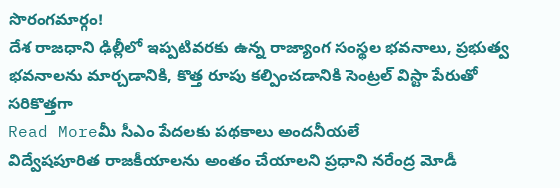సొరంగమార్గం!
దేశ రాజధాని ఢిల్లీలో ఇప్పటివరకు ఉన్న రాజ్యాంగ సంస్థల భవనాలు, ప్రభుత్వ భవనాలను మార్చడానికి, కొత్త రూపు కల్పించడానికి సెంట్రల్ విస్టా పేరుతో సరికొత్తగా
Read Moreమీ సీఎం పేదలకు పథకాలు అందనీయలే
విద్వేషపూరిత రాజకీయాలను అంతం చేయాలని ప్రధాని నరేంద్ర మోడీ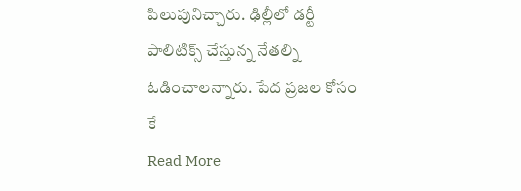పిలుపునిచ్చారు. ఢిల్లీలో డర్టీ పాలిటిక్స్ చేస్తున్న నేతల్ని ఓడించాలన్నారు. పేద ప్రజల కోసం కే
Read More